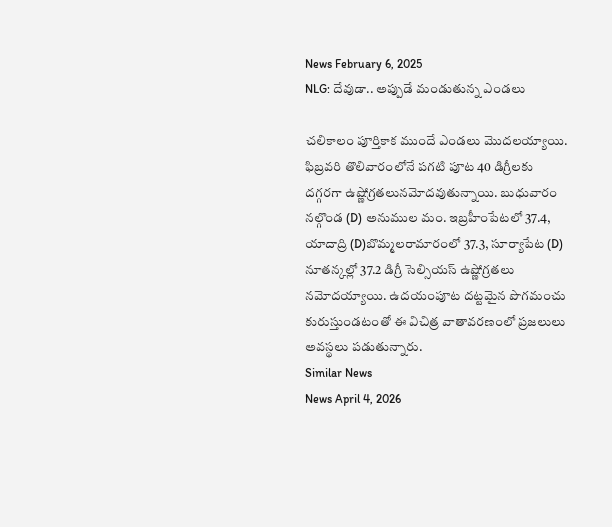News February 6, 2025
NLG: దేవుడా.. అప్పుడే మండుతున్న ఎండలు

చలికాలం పూర్తికాక ముందే ఎండలు మొదలయ్యాయి. ఫిబ్రవరి తొలివారంలోనే పగటి పూట 40 డిగ్రీలకు దగ్గరగా ఉష్ణోగ్రతలునమోదవుతున్నాయి. బుధువారం నల్గొండ (D) అనుముల మం. ఇబ్రహీంపేటలో 37.4, యాదాద్రి (D)బొమ్మలరామారంలో 37.3, సూర్యాపేట (D) నూతన్కల్లో 37.2 డిగ్రీ సెల్సియస్ ఉష్ణోగ్రతలు నమోదయ్యాయి. ఉదయంపూట దట్టమైన పొగమంచు కురుస్తుండటంతో ఈ విచిత్ర వాతావరణంలో ప్రజలులు అవస్థలు పడుతున్నారు.
Similar News
News April 4, 2026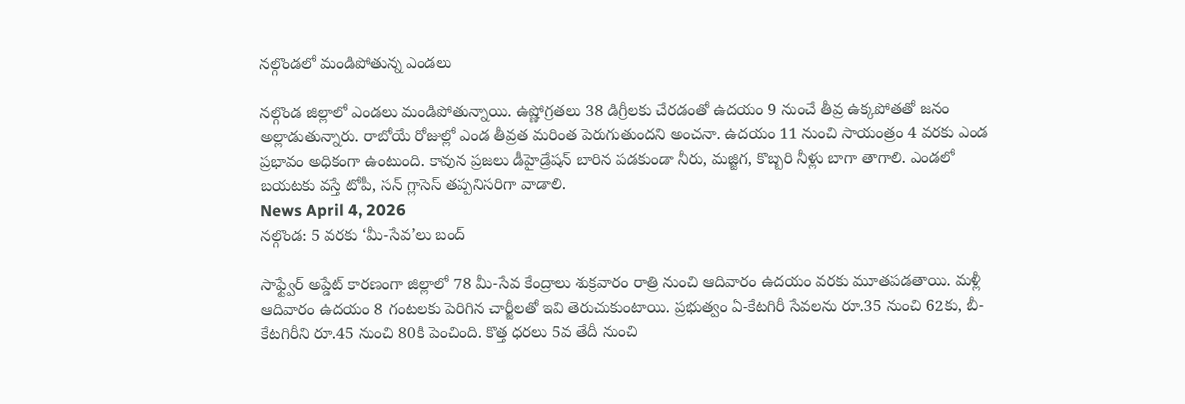నల్గొండలో మండిపోతున్న ఎండలు

నల్గొండ జిల్లాలో ఎండలు మండిపోతున్నాయి. ఉష్ణోగ్రతలు 38 డిగ్రీలకు చేరడంతో ఉదయం 9 నుంచే తీవ్ర ఉక్కపోతతో జనం అల్లాడుతున్నారు. రాబోయే రోజుల్లో ఎండ తీవ్రత మరింత పెరుగుతుందని అంచనా. ఉదయం 11 నుంచి సాయంత్రం 4 వరకు ఎండ ప్రభావం అధికంగా ఉంటుంది. కావున ప్రజలు డీహైడ్రేషన్ బారిన పడకుండా నీరు, మజ్జిగ, కొబ్బరి నీళ్లు బాగా తాగాలి. ఎండలో బయటకు వస్తే టోపీ, సన్ గ్లాసెస్ తప్పనిసరిగా వాడాలి.
News April 4, 2026
నల్గొండ: 5 వరకు ‘మీ-సేవ’లు బంద్

సాఫ్ట్వేర్ అప్డేట్ కారణంగా జిల్లాలో 78 మీ-సేవ కేంద్రాలు శుక్రవారం రాత్రి నుంచి ఆదివారం ఉదయం వరకు మూతపడతాయి. మళ్లీ ఆదివారం ఉదయం 8 గంటలకు పెరిగిన చార్జీలతో ఇవి తెరుచుకుంటాయి. ప్రభుత్వం ఏ-కేటగిరీ సేవలను రూ.35 నుంచి 62కు, బీ-కేటగిరీని రూ.45 నుంచి 80కి పెంచింది. కొత్త ధరలు 5వ తేదీ నుంచి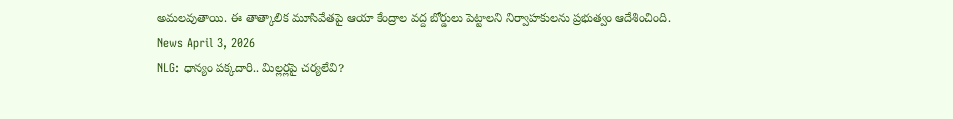అమలవుతాయి. ఈ తాత్కాలిక మూసివేతపై ఆయా కేంద్రాల వద్ద బోర్డులు పెట్టాలని నిర్వాహకులను ప్రభుత్వం ఆదేశించింది.
News April 3, 2026
NLG: ధాన్యం పక్కదారి.. మిల్లర్లపై చర్యలేవి?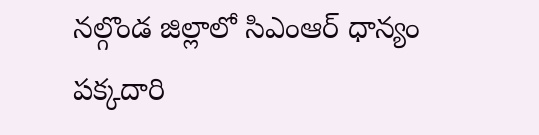నల్గొండ జిల్లాలో సిఎంఆర్ ధాన్యం పక్కదారి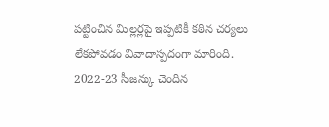పట్టించిన మిల్లర్లపై ఇప్పటికీ కఠిన చర్యలు లేకపోవడం వివాదాస్పదంగా మారింది. 2022-23 సీజన్కు చెందిన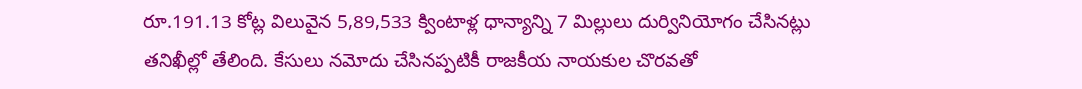రూ.191.13 కోట్ల విలువైన 5,89,533 క్వింటాళ్ల ధాన్యాన్ని 7 మిల్లులు దుర్వినియోగం చేసినట్లు తనిఖీల్లో తేలింది. కేసులు నమోదు చేసినప్పటికీ రాజకీయ నాయకుల చొరవతో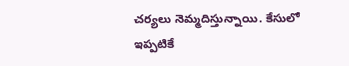చర్యలు నెమ్మదిస్తున్నాయి. కేసులో ఇప్పటికే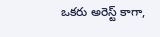ఒకరు అరెస్ట్ కాగా,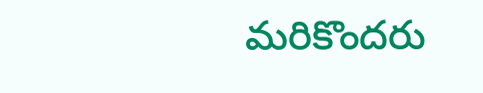మరికొందరు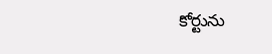కోర్టును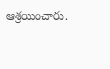ఆశ్రయించారు.